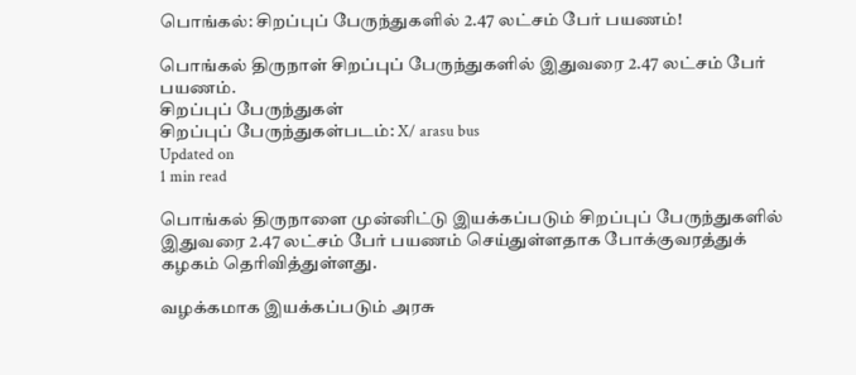பொங்கல்: சிறப்புப் பேருந்துகளில் 2.47 லட்சம் பேர் பயணம்!

பொங்கல் திருநாள் சிறப்புப் பேருந்துகளில் இதுவரை 2.47 லட்சம் பேர் பயணம்.
சிறப்புப் பேருந்துகள்
சிறப்புப் பேருந்துகள்படம்: X/ arasu bus
Updated on
1 min read

பொங்கல் திருநாளை முன்னிட்டு இயக்கப்படும் சிறப்புப் பேருந்துகளில் இதுவரை 2.47 லட்சம் பேர் பயணம் செய்துள்ளதாக போக்குவரத்துக் கழகம் தெரிவித்துள்ளது.

வழக்கமாக இயக்கப்படும் அரசு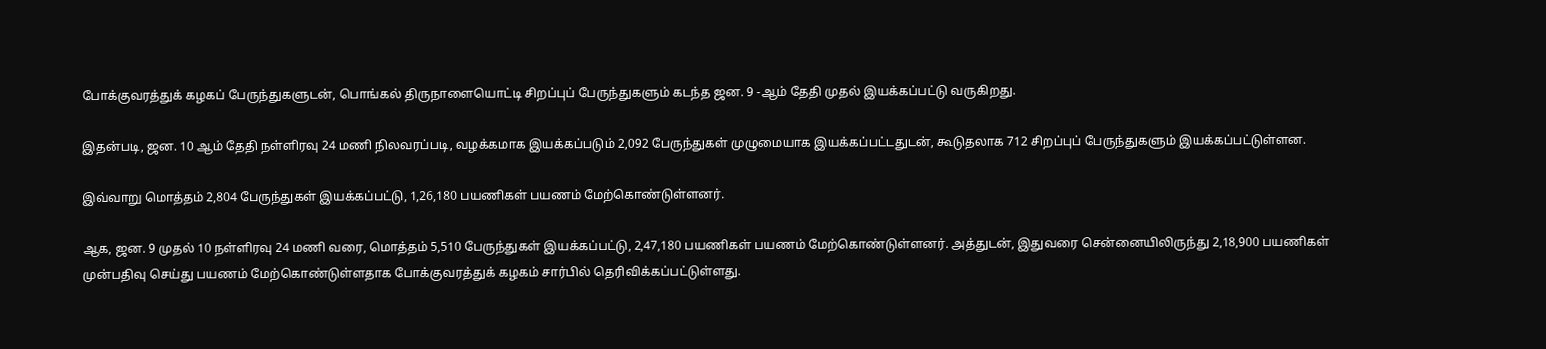போக்குவரத்துக் கழகப் பேருந்துகளுடன், பொங்கல் திருநாளையொட்டி சிறப்புப் பேருந்துகளும் கடந்த ஜன. 9 -ஆம் தேதி முதல் இயக்கப்பட்டு வருகிறது.

இதன்படி, ஜன. 10 ஆம் தேதி நள்ளிரவு 24 மணி நிலவரப்படி, வழக்கமாக இயக்கப்படும் 2,092 பேருந்துகள் முழுமையாக இயக்கப்பட்டதுடன், கூடுதலாக 712 சிறப்புப் பேருந்துகளும் இயக்கப்பட்டுள்ளன.

இவ்வாறு மொத்தம் 2,804 பேருந்துகள் இயக்கப்பட்டு, 1,26,180 பயணிகள் பயணம் மேற்கொண்டுள்ளனர்.

ஆக, ஜன. 9 முதல் 10 நள்ளிரவு 24 மணி வரை, மொத்தம் 5,510 பேருந்துகள் இயக்கப்பட்டு, 2,47,180 பயணிகள் பயணம் மேற்கொண்டுள்ளனர். அத்துடன், இதுவரை சென்னையிலிருந்து 2,18,900 பயணிகள் முன்பதிவு செய்து பயணம் மேற்கொண்டுள்ளதாக போக்குவரத்துக் கழகம் சார்பில் தெரிவிக்கப்பட்டுள்ளது.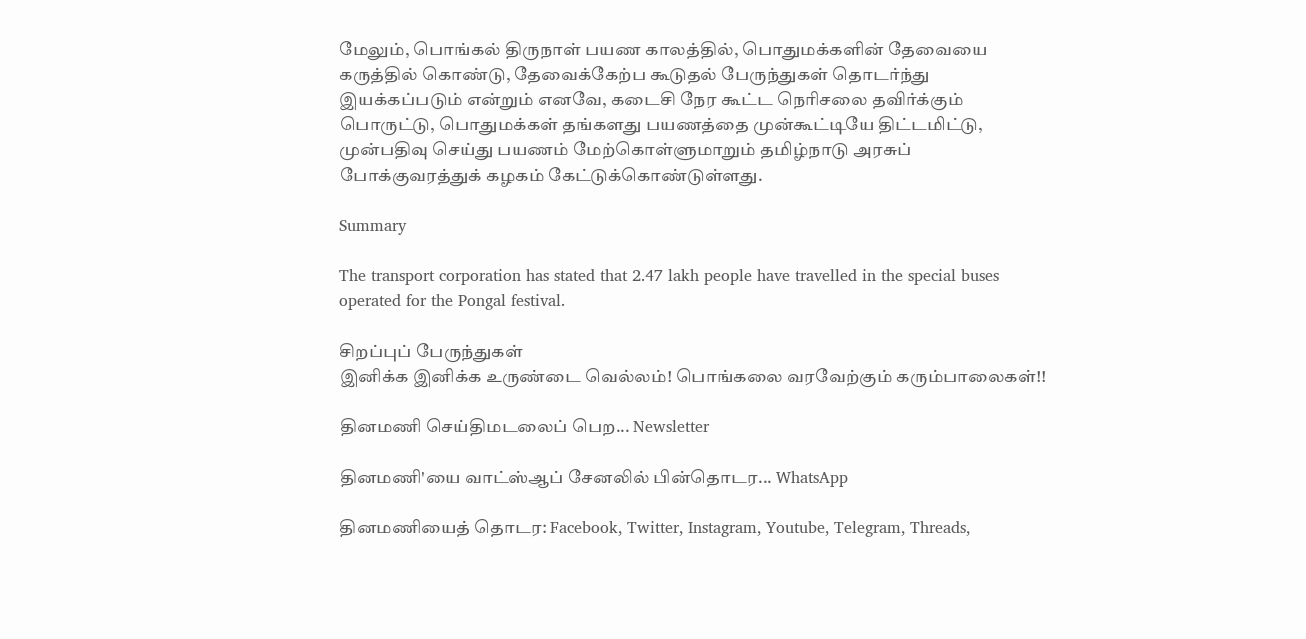மேலும், பொங்கல் திருநாள் பயண காலத்தில், பொதுமக்களின் தேவையை கருத்தில் கொண்டு, தேவைக்கேற்ப கூடுதல் பேருந்துகள் தொடர்ந்து இயக்கப்படும் என்றும் எனவே, கடைசி நேர கூட்ட நெரிசலை தவிர்க்கும் பொருட்டு, பொதுமக்கள் தங்களது பயணத்தை முன்கூட்டியே திட்டமிட்டு, முன்பதிவு செய்து பயணம் மேற்கொள்ளுமாறும் தமிழ்நாடு அரசுப் போக்குவரத்துக் கழகம் கேட்டுக்கொண்டுள்ளது.

Summary

The transport corporation has stated that 2.47 lakh people have travelled in the special buses operated for the Pongal festival.

சிறப்புப் பேருந்துகள்
இனிக்க இனிக்க உருண்டை வெல்லம்! பொங்கலை வரவேற்கும் கரும்பாலைகள்!!

தினமணி செய்திமடலைப் பெற... Newsletter

தினமணி'யை வாட்ஸ்ஆப் சேனலில் பின்தொடர... WhatsApp

தினமணியைத் தொடர: Facebook, Twitter, Instagram, Youtube, Telegram, Threads,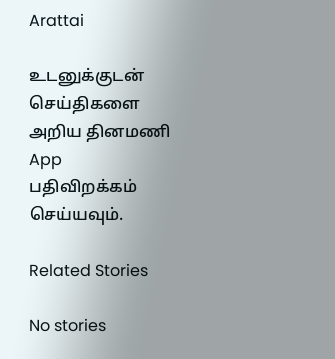Arattai

உடனுக்குடன் செய்திகளை அறிய தினமணி App பதிவிறக்கம் செய்யவும்.

Related Stories

No stories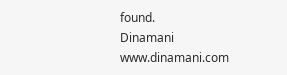found.
Dinamani
www.dinamani.com